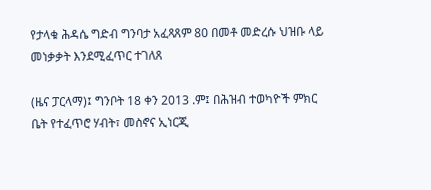የታላቁ ሕዳሴ ግድብ ግንባታ አፈጻጸም 80 በመቶ መድረሱ ህዝቡ ላይ መነቃቃት እንደሚፈጥር ተገለጸ

(ዜና ፓርላማ)፤ ግንቦት 18 ቀን 2013 .ም፤ በሕዝብ ተወካዮች ምክር ቤት የተፈጥሮ ሃብት፣ መስኖና ኢነርጂ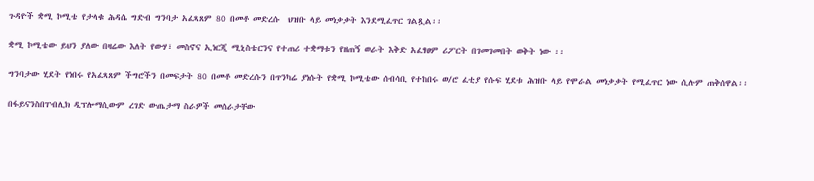ጉዳዮች ቋሚ ኮሚቴ የታላቁ ሕዳሴ ግድብ ግንባታ አፈጻጸም 80 በመቶ መድረሱ  ህዝቡ ላይ መነቃቃት እንደሚፈጥር ገልጿል፡፡

ቋሚ ኮሚቴው ይህን ያለው በዛሬው እለት የውሃ፣ መስኖና ኢነርጂ ሚኒስቴርንና የተጠሪ ተቋማቱን የዘጠኝ ወራት እቅድ አፈፃፀም ሪፖርት በገመገመበት ወቅት ነው ፡፡

ግንባታው ሂደት የነበሩ የአፈጻጸም ችግሮችን በመፍታት 80 በመቶ መድረሱን በጥንካሬ ያነሱት የቋሚ ኮሚቴው ሰብሳቢ የተከበሩ ወ/ሮ ፈቲያ የሱፍ ሂደቱ ሕዝቡ ላይ የሞራል መነቃቃት የሚፈጥር ነው ሲሉም ጠቅሰዋል፡፡

በፋይናንስበፐብሊክ ዲፕሎማሲውም ረገድ ውጤታማ ስራዎች መሰራታቸው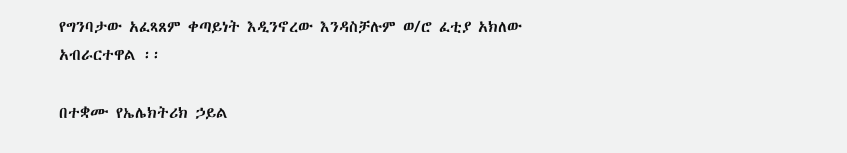የግንባታው አፈጻጸም ቀጣይነት እዲንኖረው እንዳስቻሉም ወ/ሮ ፈቲያ አክለው አብራርተዋል ፡፡

በተቋሙ የኤሌክትሪክ ኃይል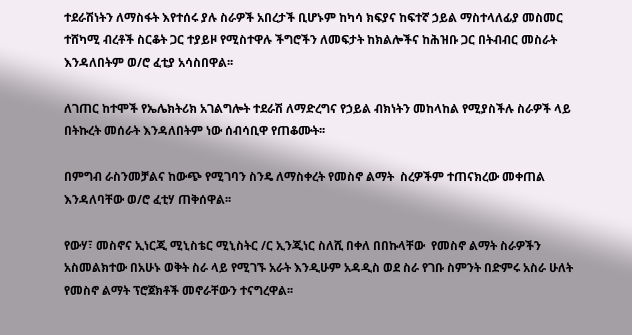ተደራሽነትን ለማስፋት እየተሰሩ ያሉ ስራዎች አበረታች ቢሆኑም ከካሳ ክፍያና ከፍተኛ ኃይል ማስተላለፊያ መስመር ተሸካሚ ብረቶች ስርቆት ጋር ተያይዞ የሚስተዋሉ ችግሮችን ለመፍታት ከክልሎችና ከሕዝቡ ጋር በትብብር መስራት እንዳለበትም ወ/ሮ ፈቲያ አሳስበዋል፡፡

ለገጠር ከተሞች የኤሌክትሪክ አገልግሎት ተደራሽ ለማድረግና የኃይል ብክነትን መከላከል የሚያስችሉ ስራዎች ላይ በትኩረት መሰራት እንዳለበትም ነው ሰብሳቢዋ የጠቆሙት፡፡

በምግብ ራስንመቻልና ከውጭ የሚገባን ስንዴ ለማስቀረት የመስኖ ልማት  ስረዎችም ተጠናክረው መቀጠል እንዳለባቸው ወ/ሮ ፈቲሃ ጠቅሰዋል፡፡

የውሃ፣ መስኖና ኢነርጂ ሚኒስቴር ሚኒስትር /ር ኢንጂነር ስለሺ በቀለ በበኩላቸው  የመስኖ ልማት ስራዎችን አስመልክተው በአሁኑ ወቅት ስራ ላይ የሚገኙ አራት እንዲሁም አዳዲስ ወደ ስራ የገቡ ስምንት በድምሩ አስራ ሁለት የመስኖ ልማት ፕሮጀክቶች መኖራቸውን ተናግረዋል፡፡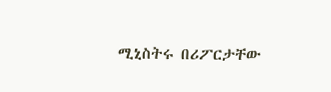ሚኒስትሩ በሪፖርታቸው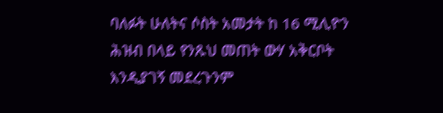ባለፉት ሁለትና ሶስት አመታት ከ 16 ሚሊዮን ሕዝብ በላይ የንጹህ መጠት ውሃ አቅርቦት እንዲያገኝ መደረጉንም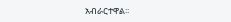አብራርተዋል፡፡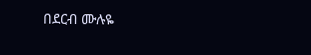በደርብ ሙሉዬ